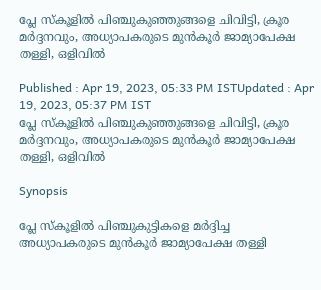പ്ലേ സ്കൂളിൽ പിഞ്ചുകുഞ്ഞുങ്ങളെ ചിവിട്ടി, ക്രൂര മര്‍ദ്ദനവും, അധ്യാപകരുടെ മുൻകൂര്‍ ജാമ്യാപേക്ഷ തള്ളി, ഒളിവിൽ

Published : Apr 19, 2023, 05:33 PM ISTUpdated : Apr 19, 2023, 05:37 PM IST
പ്ലേ സ്കൂളിൽ പിഞ്ചുകുഞ്ഞുങ്ങളെ ചിവിട്ടി, ക്രൂര മര്‍ദ്ദനവും, അധ്യാപകരുടെ മുൻകൂര്‍ ജാമ്യാപേക്ഷ തള്ളി, ഒളിവിൽ

Synopsis

പ്ലേ സ്കൂളിൽ പിഞ്ചുകുട്ടികളെ മര്‍ദ്ദിച്ച അധ്യാപകരുടെ മുൻകൂര്‍ ജാമ്യാപേക്ഷ തള്ളി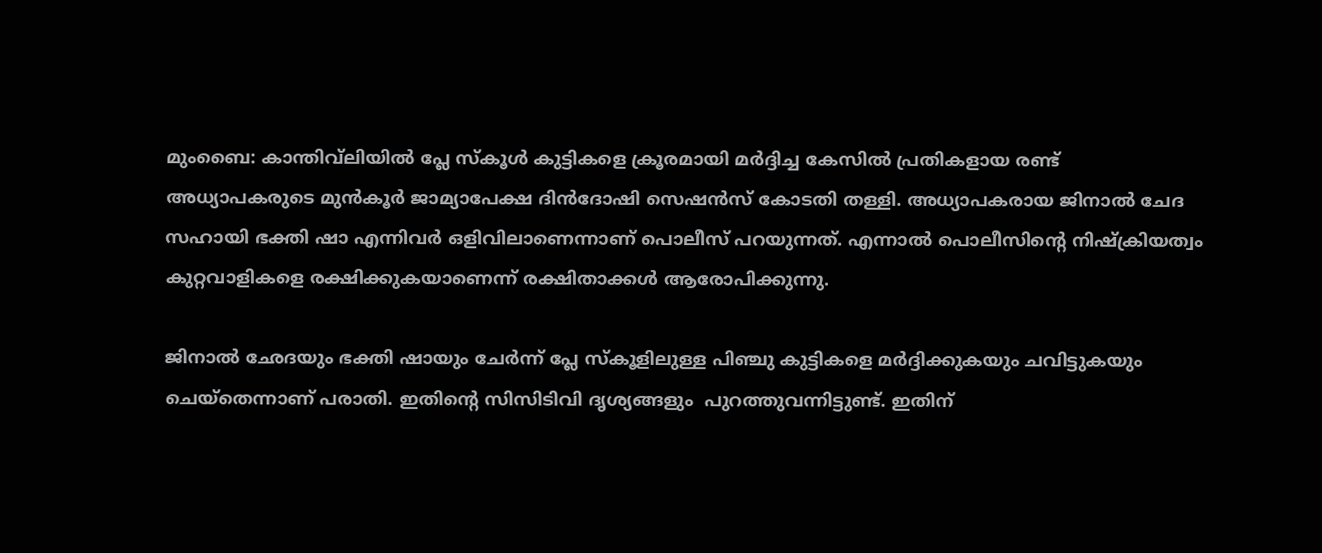മുംബൈ: കാന്തിവ്‌ലിയിൽ പ്ലേ സ്കൂൾ കുട്ടികളെ ക്രൂരമായി മര്‍ദ്ദിച്ച കേസിൽ പ്രതികളായ രണ്ട് അധ്യാപകരുടെ മുൻകൂർ ജാമ്യാപേക്ഷ ദിൻദോഷി സെഷൻസ് കോടതി തള്ളി. അധ്യാപകരായ ജിനാൽ ചേദ സഹായി ഭക്തി ഷാ എന്നിവര്‍ ഒളിവിലാണെന്നാണ് പൊലീസ് പറയുന്നത്. എന്നാൽ പൊലീസിന്റെ നിഷ്‌ക്രിയത്വം കുറ്റവാളികളെ രക്ഷിക്കുകയാണെന്ന് രക്ഷിതാക്കൾ ആരോപിക്കുന്നു.

ജിനാൽ ഛേദയും ഭക്തി ഷായും ചേര്‍ന്ന് പ്ലേ സ്കൂളിലുള്ള പിഞ്ചു കുട്ടികളെ മര്‍ദ്ദിക്കുകയും ചവിട്ടുകയും ചെയ്തെന്നാണ് പരാതി. ഇതിന്റെ സിസിടിവി ദൃശ്യങ്ങളും  പുറത്തുവന്നിട്ടുണ്ട്. ഇതിന്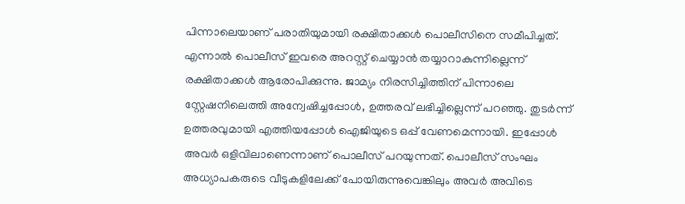പിന്നാലെയാണ് പരാതിയുമായി രക്ഷിതാക്കൾ പൊലീസിനെ സമീപിച്ചത്. എന്നാൽ പൊലീസ് ഇവരെ അറസ്റ്റ് ചെയ്യാൻ തയ്യാറാകുന്നില്ലെന്ന് രക്ഷിതാക്കൾ ആരോപിക്കുന്നു. ജാമ്യം നിരസിച്ചിത്തിന് പിന്നാലെ സ്റ്റേഷനിലെത്തി അന്വേഷിച്ചപ്പോൾ, ഉത്തരവ് ലഭിച്ചില്ലെന്ന് പറ‍ഞ്ഞു. തുടര്‍ന്ന് ഉത്തരവുമായി എത്തിയപ്പോൾ ഐജിയുടെ ഒപ്പ് വേണമെന്നായി. ഇപ്പോൾ അവര്‍ ഒളിവിലാണെന്നാണ് പൊലീസ് പറയുന്നത്. പൊലീസ് സംഘം അധ്യാപകരുടെ വീടുകളിലേക്ക് പോയിരുന്നുവെങ്കിലും അവർ അവിടെ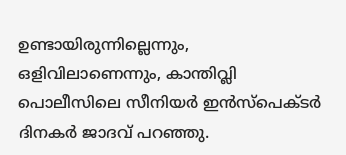ഉണ്ടായിരുന്നില്ലെന്നും, ഒളിവിലാണെന്നും, കാന്തിവ്ലി പൊലീസിലെ സീനിയർ ഇൻസ്‌പെക്ടർ ദിനകർ ജാദവ് പറ‍ഞ്ഞു.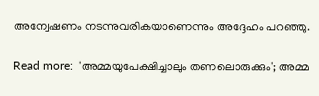അന്വേഷണം നടന്നുവരികയാണെന്നും അദ്ദേഹം പറ‍ഞ്ഞു.

Read more:  'അമ്മയുപേക്ഷിച്ചാലും തണലൊരുക്കും'; അമ്മ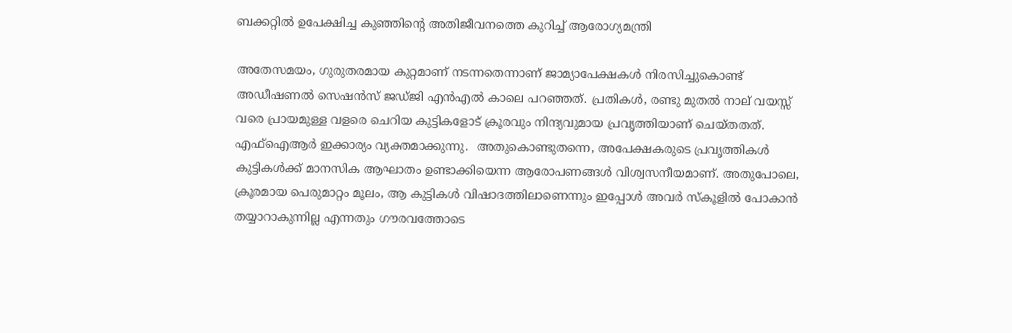ബക്കറ്റില്‍ ഉപേക്ഷിച്ച കുഞ്ഞിന്റെ അതിജീവനത്തെ കുറിച്ച് ആരോഗ്യമന്ത്രി

അതേസമയം, ഗുരുതരമായ കുറ്റമാണ് നടന്നതെന്നാണ് ജാമ്യാപേക്ഷകൾ നിരസിച്ചുകൊണ്ട് അഡീഷണൽ സെഷൻസ് ജഡ്ജി എൻഎൽ കാലെ പറഞ്ഞത്. പ്രതികൾ, രണ്ടു മുതൽ നാല് വയസ്സ് വരെ പ്രായമുള്ള വളരെ ചെറിയ കുട്ടികളോട് ക്രൂരവും നിന്ദ്യവുമായ പ്രവൃത്തിയാണ് ചെയ്തതത്. എഫ്‌ഐആര്‍ ഇക്കാര്യം വ്യക്തമാക്കുന്നു.  അതുകൊണ്ടുതന്നെ, അപേക്ഷകരുടെ പ്രവൃത്തികൾ  കുട്ടികൾക്ക് മാനസിക ആഘാതം ഉണ്ടാക്കിയെന്ന ആരോപണങ്ങൾ വിശ്വസനീയമാണ്. അതുപോലെ, ക്രൂരമായ പെരുമാറ്റം മൂലം, ആ കുട്ടികൾ വിഷാദത്തിലാണെന്നും ഇപ്പോൾ അവർ സ്കൂളിൽ പോകാൻ തയ്യാറാകുന്നില്ല എന്നതും ഗൗരവത്തോടെ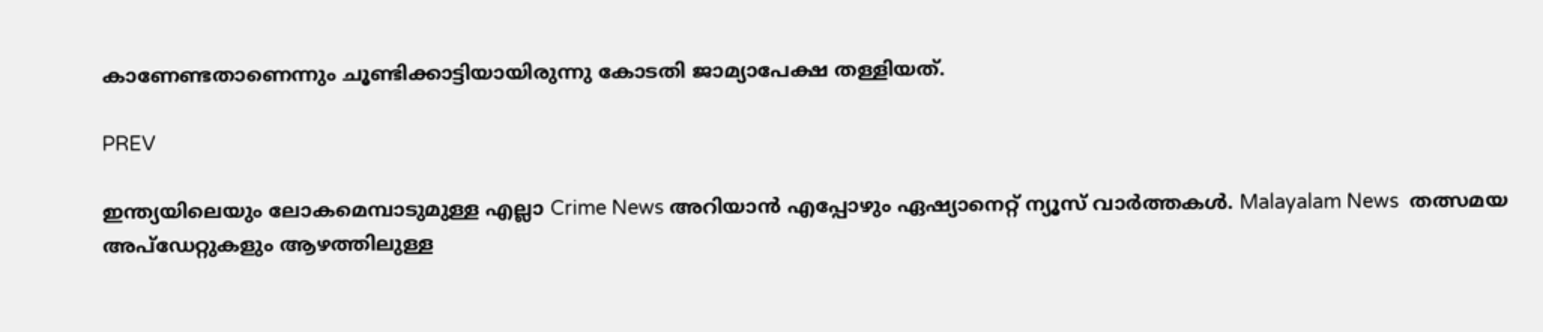കാണേണ്ടതാണെന്നും ചൂണ്ടിക്കാട്ടിയായിരുന്നു കോടതി ജാമ്യാപേക്ഷ തള്ളിയത്.

PREV

ഇന്ത്യയിലെയും ലോകമെമ്പാടുമുള്ള എല്ലാ Crime News അറിയാൻ എപ്പോഴും ഏഷ്യാനെറ്റ് ന്യൂസ് വാർത്തകൾ. Malayalam News  തത്സമയ അപ്‌ഡേറ്റുകളും ആഴത്തിലുള്ള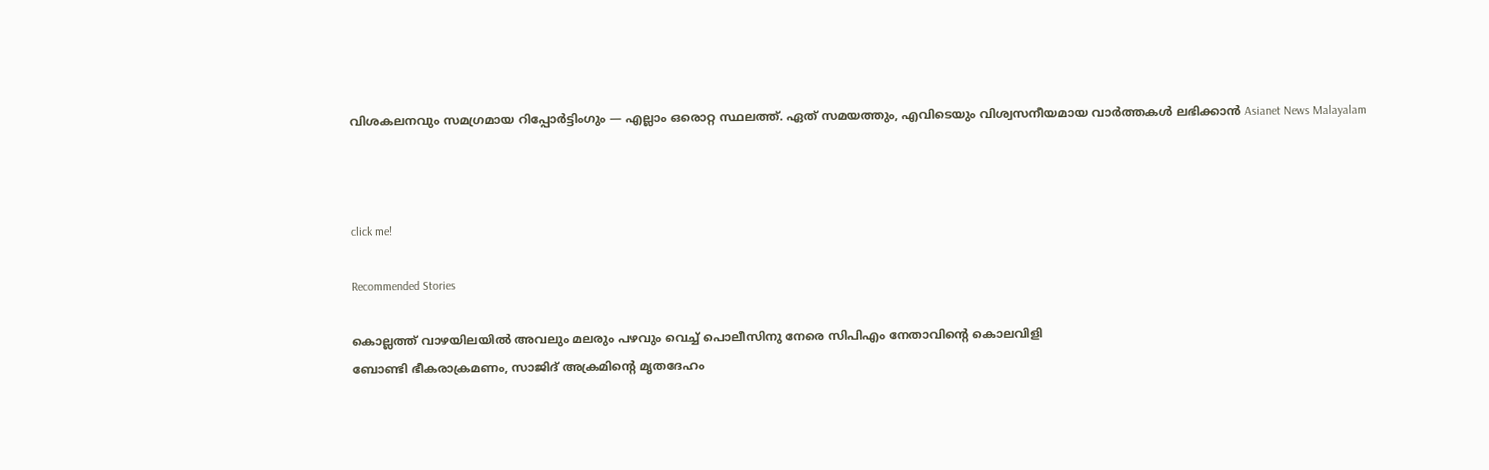വിശകലനവും സമഗ്രമായ റിപ്പോർട്ടിംഗും — എല്ലാം ഒരൊറ്റ സ്ഥലത്ത്. ഏത് സമയത്തും, എവിടെയും വിശ്വസനീയമായ വാർത്തകൾ ലഭിക്കാൻ Asianet News Malayalam



click me!

Recommended Stories

കൊല്ലത്ത് വാഴയിലയിൽ അവലും മലരും പഴവും വെച്ച് പൊലീസിനു നേരെ സിപിഎം നേതാവിന്റെ കൊലവിളി
ബോണ്ടി ഭീകരാക്രമണം, സാജിദ് അക്രമിന്റെ മൃതദേഹം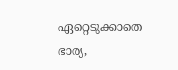ഏറ്റെടുക്കാതെ ഭാര്യ,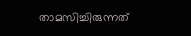താമസിച്ചിരുന്നത്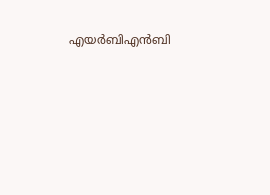എയർബിഎൻബി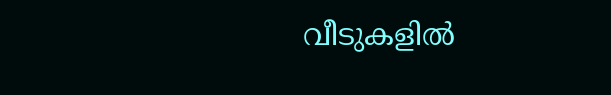വീടുകളിൽ